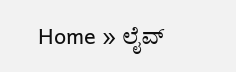Home » ಲೈವ್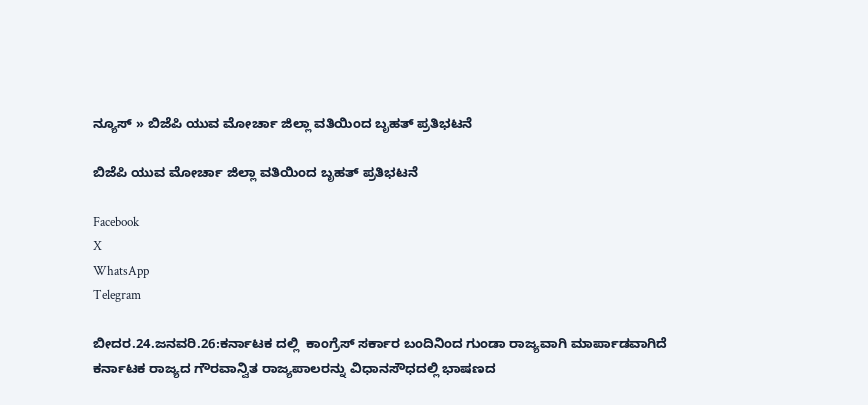ನ್ಯೂಸ್ » ಬಿಜೆಪಿ ಯುವ ಮೋರ್ಚಾ ಜಿಲ್ಲಾ ವತಿಯಿಂದ ಬೃಹತ್ ಪ್ರತಿಭಟನೆ

ಬಿಜೆಪಿ ಯುವ ಮೋರ್ಚಾ ಜಿಲ್ಲಾ ವತಿಯಿಂದ ಬೃಹತ್ ಪ್ರತಿಭಟನೆ

Facebook
X
WhatsApp
Telegram

ಬೀದರ.24.ಜನವರಿ.26:ಕರ್ನಾಟಕ ದಲ್ಲಿ  ಕಾಂಗ್ರೆಸ್ ಸರ್ಕಾರ ಬಂದಿನಿಂದ ಗುಂಡಾ ರಾಜ್ಯವಾಗಿ ಮಾರ್ಪಾಡವಾಗಿದೆ   ಕರ್ನಾಟಕ ರಾಜ್ಯದ ಗೌರವಾನ್ವಿತ ರಾಜ್ಯಪಾಲರನ್ನು ವಿಧಾನಸೌಧದಲ್ಲಿ ಭಾಷಣದ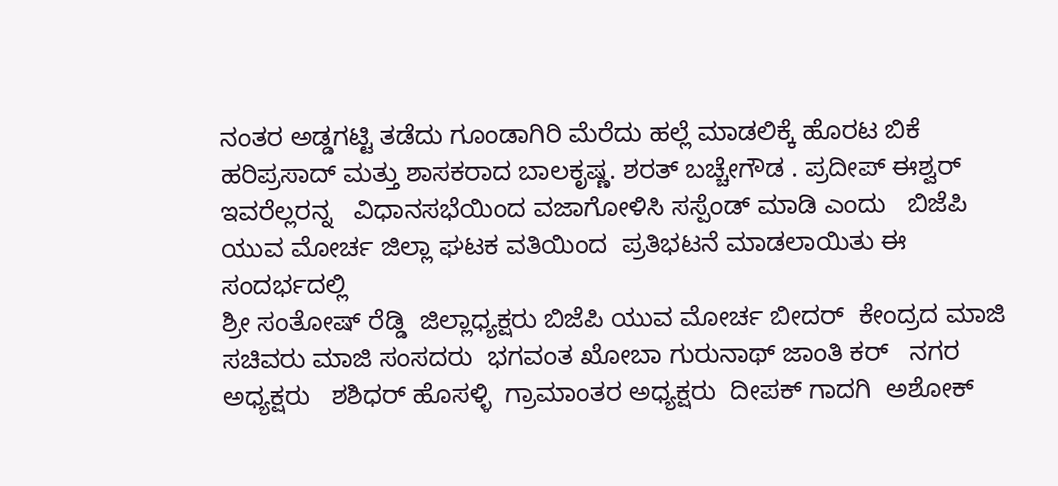ನಂತರ ಅಡ್ಡಗಟ್ಟಿ ತಡೆದು ಗೂಂಡಾಗಿರಿ ಮೆರೆದು ಹಲ್ಲೆ ಮಾಡಲಿಕ್ಕೆ ಹೊರಟ ಬಿಕೆ ಹರಿಪ್ರಸಾದ್ ಮತ್ತು ಶಾಸಕರಾದ ಬಾಲಕೃಷ್ಣ. ಶರತ್ ಬಚ್ಚೇಗೌಡ . ಪ್ರದೀಪ್ ಈಶ್ವರ್   ಇವರೆಲ್ಲರನ್ನ   ವಿಧಾನಸಭೆಯಿಂದ ವಜಾಗೋಳಿಸಿ ಸಸ್ಪೆಂಡ್ ಮಾಡಿ ಎಂದು   ಬಿಜೆಪಿ ಯುವ ಮೋರ್ಚ ಜಿಲ್ಲಾ ಘಟಕ ವತಿಯಿಂದ  ಪ್ರತಿಭಟನೆ ಮಾಡಲಾಯಿತು ಈ ಸಂದರ್ಭದಲ್ಲಿ
ಶ್ರೀ ಸಂತೋಷ್ ರೆಡ್ಡಿ  ಜಿಲ್ಲಾಧ್ಯಕ್ಷರು ಬಿಜೆಪಿ ಯುವ ಮೋರ್ಚ ಬೀದರ್  ಕೇಂದ್ರದ ಮಾಜಿ ಸಚಿವರು ಮಾಜಿ ಸಂಸದರು  ಭಗವಂತ ಖೋಬಾ ಗುರುನಾಥ್ ಜಾಂತಿ ಕರ್   ನಗರ ಅಧ್ಯಕ್ಷರು   ಶಶಿಧರ್ ಹೊಸಳ್ಳಿ  ಗ್ರಾಮಾಂತರ ಅಧ್ಯಕ್ಷರು  ದೀಪಕ್ ಗಾದಗಿ  ಅಶೋಕ್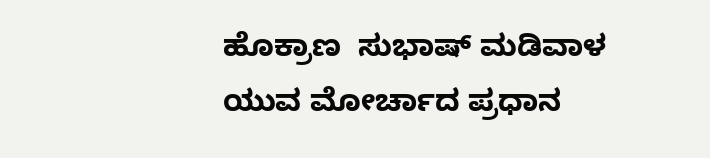ಹೊಕ್ರಾಣ  ಸುಭಾಷ್ ಮಡಿವಾಳ   ಯುವ ಮೋರ್ಚಾದ ಪ್ರಧಾನ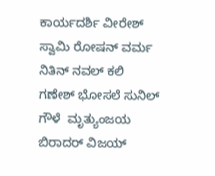ಕಾರ್ಯದರ್ಶಿ ವೀರೇಶ್ ಸ್ವಾಮಿ ರೋಷನ್ ವರ್ಮ  ನಿತಿನ್ ನವಲ್ ಕಲಿ   ಗಣೇಶ್ ಭೋಸಲೆ ಸುನಿಲ್ ಗೌಳೆ  ಮೃತ್ಯುಂಜಯ ಬಿರಾದರ್ ವಿಜಯ್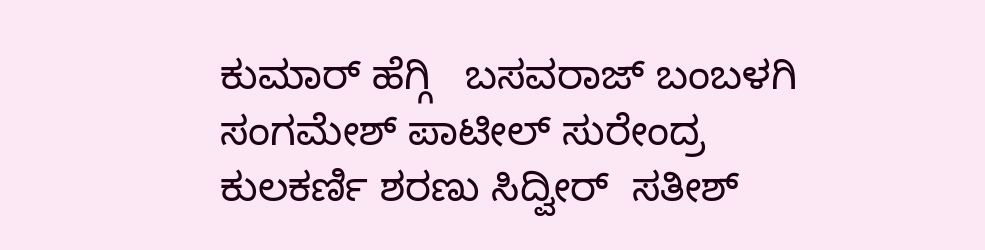ಕುಮಾರ್ ಹೆಗ್ಗಿ   ಬಸವರಾಜ್ ಬಂಬಳಗಿ ಸಂಗಮೇಶ್ ಪಾಟೀಲ್ ಸುರೇಂದ್ರ ಕುಲಕರ್ಣಿ ಶರಣು ಸಿದ್ವೀರ್  ಸತೀಶ್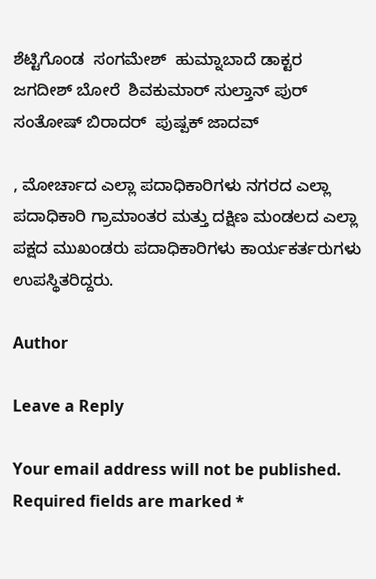ಶೆಟ್ಟಿಗೊಂಡ  ಸಂಗಮೇಶ್  ಹುಮ್ನಾಬಾದೆ ಡಾಕ್ಟರ  ಜಗದೀಶ್ ಬೋರೆ  ಶಿವಕುಮಾರ್ ಸುಲ್ತಾನ್ ಪುರ್  ಸಂತೋಷ್ ಬಿರಾದರ್  ಪುಷ್ಪಕ್ ಜಾದವ್

, ಮೋರ್ಚಾದ ಎಲ್ಲಾ ಪದಾಧಿಕಾರಿಗಳು ನಗರದ ಎಲ್ಲಾ ಪದಾಧಿಕಾರಿ ಗ್ರಾಮಾಂತರ ಮತ್ತು ದಕ್ಷಿಣ ಮಂಡಲದ ಎಲ್ಲಾ   ಪಕ್ಷದ ಮುಖಂಡರು ಪದಾಧಿಕಾರಿಗಳು ಕಾರ್ಯಕರ್ತರುಗಳು ಉಪಸ್ಥಿತರಿದ್ದರು.

Author

Leave a Reply

Your email address will not be published. Required fields are marked *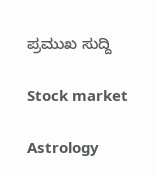ಪ್ರಮುಖ ಸುದ್ದಿ

Stock market

Astrology